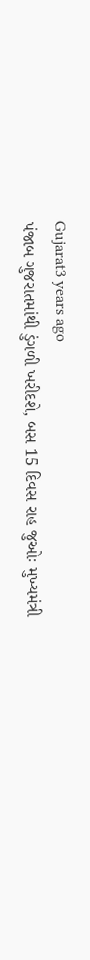Gujarat3 years ago
પંજાબ ગુજરાતમાંથી ડુંગળી ખરીદશે, બસ 15 દિવસ રાહ જુઓઃ મુખ્યમંત્રી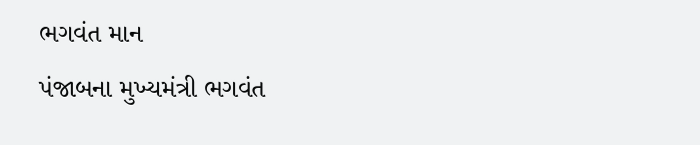ભગવંત માન
પંજાબના મુખ્યમંત્રી ભગવંત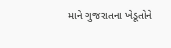માને ગુજરાતના ખેડૂતોને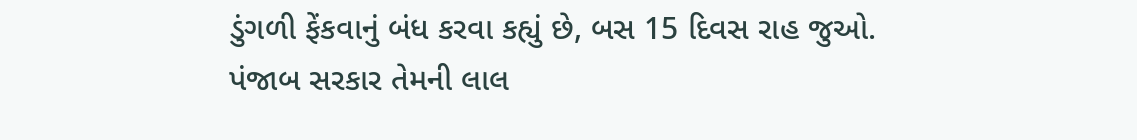ડુંગળી ફેંકવાનું બંધ કરવા કહ્યું છે, બસ 15 દિવસ રાહ જુઓ. પંજાબ સરકાર તેમની લાલ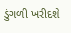ડુંગળી ખરીદશે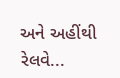અને અહીંથી રેલવે...